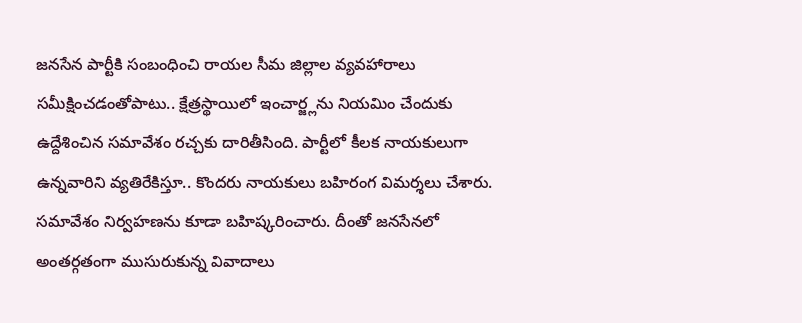జనసేన పార్టీకి సంబంధించి రాయల సీమ జిల్లాల వ్యవహారాలు సమీక్షించడంతోపాటు.. క్షేత్రస్థాయిలో ఇంచార్జ్లను నియమిం చేందుకు ఉద్దేశించిన సమావేశం రచ్చకు దారితీసింది. పార్టీలో కీలక నాయకులుగా ఉన్నవారిని వ్యతిరేకిస్తూ.. కొందరు నాయకులు బహిరంగ విమర్శలు చేశారు. సమావేశం నిర్వహణను కూడా బహిష్కరించారు. దీంతో జనసేనలో అంతర్గతంగా ముసురుకున్న వివాదాలు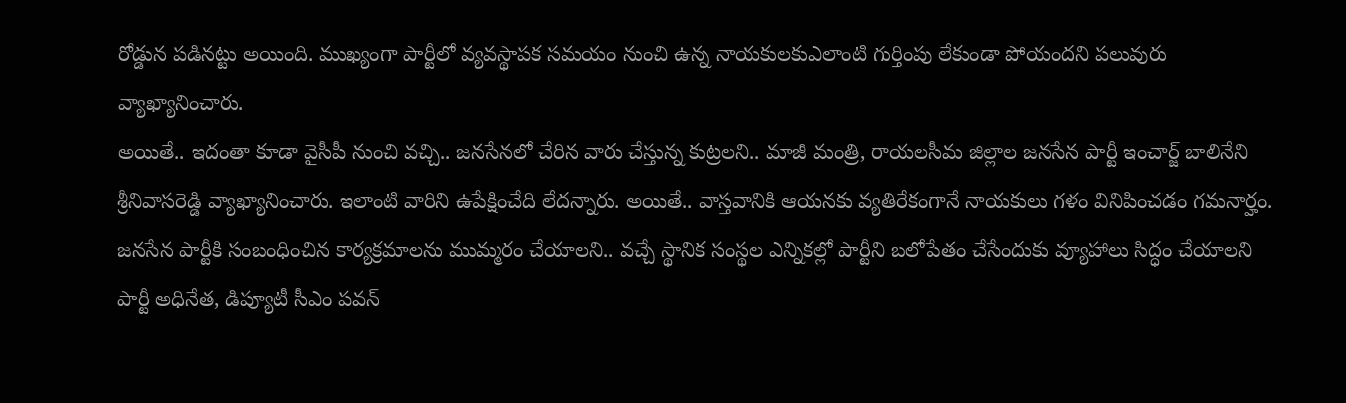రోడ్డున పడినట్టు అయింది. ముఖ్యంగా పార్టీలో వ్యవస్థాపక సమయం నుంచి ఉన్న నాయకులకుఎలాంటి గుర్తింపు లేకుండా పోయందని పలువురు వ్యాఖ్యానించారు.
అయితే.. ఇదంతా కూడా వైసీపీ నుంచి వచ్చి.. జనసేనలో చేరిన వారు చేస్తున్న కుట్రలని.. మాజీ మంత్రి, రాయలసీమ జిల్లాల జనసేన పార్టీ ఇంచార్జ్ బాలినేని శ్రీనివాసరెడ్డి వ్యాఖ్యానించారు. ఇలాంటి వారిని ఉపేక్షించేది లేదన్నారు. అయితే.. వాస్తవానికి ఆయనకు వ్యతిరేకంగానే నాయకులు గళం వినిపించడం గమనార్హం. జనసేన పార్టీకి సంబంధించిన కార్యక్రమాలను ముమ్మరం చేయాలని.. వచ్చే స్థానిక సంస్థల ఎన్నికల్లో పార్టీని బలోపేతం చేసేందుకు వ్యూహాలు సిద్ధం చేయాలని పార్టీ అధినేత, డిప్యూటీ సీఎం పవన్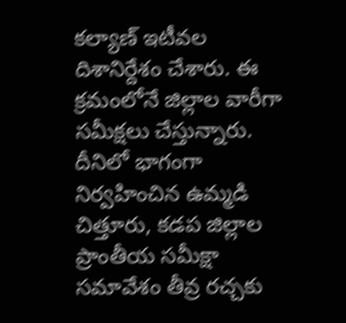కల్యాణ్ ఇటీవల దిశానిర్దేశం చేశారు. ఈ క్రమంలోనే జిల్లాల వారీగా సమీక్షలు చేస్తున్నారు.
దీనిలో భాగంగా నిర్వహించిన ఉమ్మడి చిత్తూరు, కడప జిల్లాల ప్రాంతీయ సమీక్షా సమావేశం తీవ్ర రచ్చకు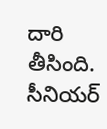దారి తీసింది. సీనియర్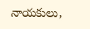నాయకులు,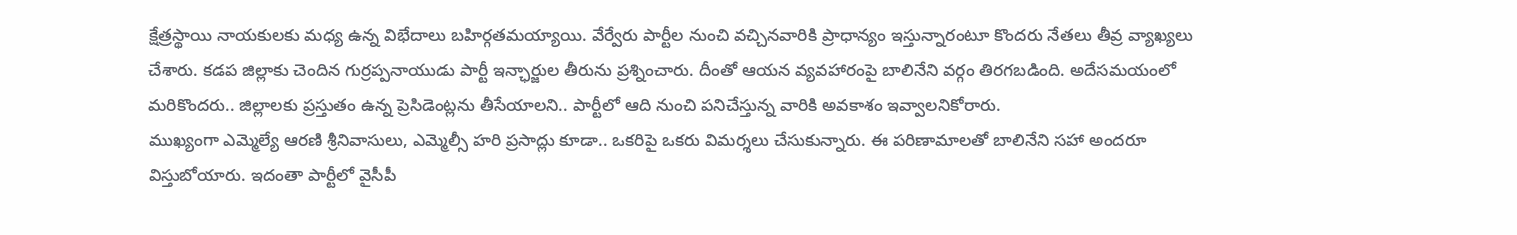క్షేత్రస్థాయి నాయకులకు మధ్య ఉన్న విభేదాలు బహిర్గతమయ్యాయి. వేర్వేరు పార్టీల నుంచి వచ్చినవారికి ప్రాధాన్యం ఇస్తున్నారంటూ కొందరు నేతలు తీవ్ర వ్యాఖ్యలు చేశారు. కడప జిల్లాకు చెందిన గుర్రప్పనాయుడు పార్టీ ఇన్ఛార్జుల తీరును ప్రశ్నించారు. దీంతో ఆయన వ్యవహారంపై బాలినేని వర్గం తిరగబడింది. అదేసమయంలో మరికొందరు.. జిల్లాలకు ప్రస్తుతం ఉన్న ప్రెసిడెంట్లను తీసేయాలని.. పార్టీలో ఆది నుంచి పనిచేస్తున్న వారికి అవకాశం ఇవ్వాలనికోరారు.
ముఖ్యంగా ఎమ్మెల్యే ఆరణి శ్రీనివాసులు, ఎమ్మెల్సీ హరి ప్రసాద్లు కూడా.. ఒకరిపై ఒకరు విమర్శలు చేసుకున్నారు. ఈ పరిణామాలతో బాలినేని సహా అందరూ విస్తుబోయారు. ఇదంతా పార్టీలో వైసీపీ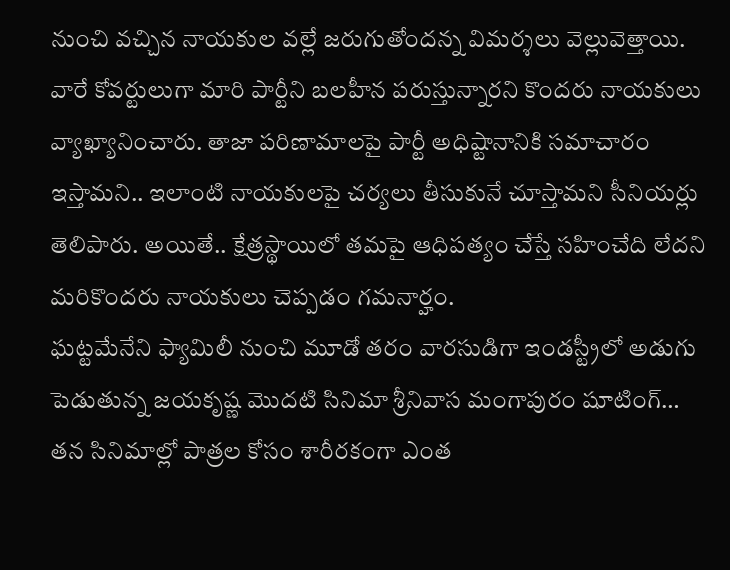నుంచి వచ్చిన నాయకుల వల్లే జరుగుతోందన్న విమర్శలు వెల్లువెత్తాయి. వారే కోవర్టులుగా మారి పార్టీని బలహీన పరుస్తున్నారని కొందరు నాయకులు వ్యాఖ్యానించారు. తాజా పరిణామాలపై పార్టీ అధిష్టానానికి సమాచారం ఇస్తామని.. ఇలాంటి నాయకులపై చర్యలు తీసుకునే చూస్తామని సీనియర్లు తెలిపారు. అయితే.. క్షేత్రస్థాయిలో తమపై ఆధిపత్యం చేస్తే సహించేది లేదని మరికొందరు నాయకులు చెప్పడం గమనార్హం.
ఘట్టమేనేని ఫ్యామిలీ నుంచి మూడో తరం వారసుడిగా ఇండస్ట్రీలో అడుగు పెడుతున్న జయకృష్ణ మొదటి సినిమా శ్రీనివాస మంగాపురం షూటింగ్…
తన సినిమాల్లో పాత్రల కోసం శారీరకంగా ఎంత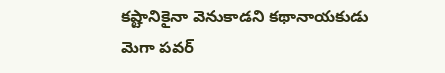కష్టానికైనా వెనుకాడని కథానాయకుడు మెగా పవర్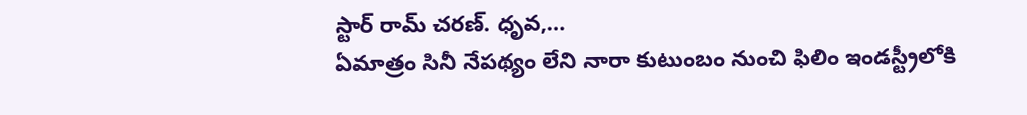స్టార్ రామ్ చరణ్. ధృవ,…
ఏమాత్రం సినీ నేపథ్యం లేని నారా కుటుంబం నుంచి ఫిలిం ఇండస్ట్రీలోకి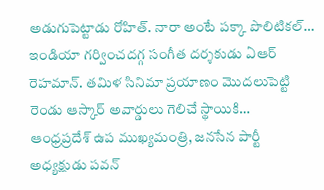అడుగుపెట్టాడు రోహిత్. నారా అంటే పక్కా పొలిటికల్…
ఇండియా గర్వించదగ్గ సంగీత దర్శకుడు ఏఆర్ రెహమాన్. తమిళ సినిమా ప్రయాణం మొదలుపెట్టి రెండు ఆస్కార్ అవార్డులు గెలిచే స్థాయికి…
ఆంధ్రప్రదేశ్ ఉప ముఖ్యమంత్రి, జనసేన పార్టీ అధ్యక్షుడు పవన్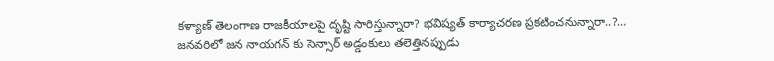కళ్యాణ్ తెలంగాణ రాజకీయాలపై దృష్టి సారిస్తున్నారా? భవిష్యత్ కార్యాచరణ ప్రకటించనున్నారా..?…
జనవరిలో జన నాయగన్ కు సెన్సార్ అడ్డంకులు తలెత్తినప్పుడు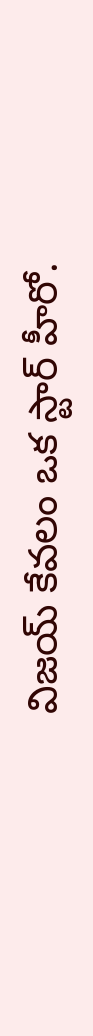విజయ్ కేవలం ఒక స్టార్ హీరో.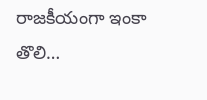రాజకీయంగా ఇంకా తొలి…